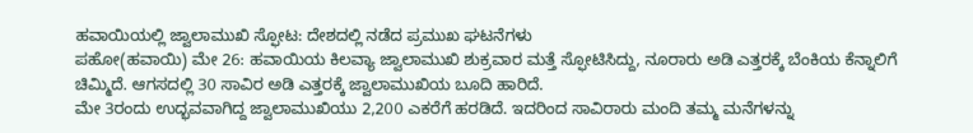ಹವಾಯಿಯಲ್ಲಿ ಜ್ವಾಲಾಮುಖಿ ಸ್ಫೋಟ: ದೇಶದಲ್ಲಿ ನಡೆದ ಪ್ರಮುಖ ಘಟನೆಗಳು
ಪಹೋ(ಹವಾಯಿ) ಮೇ 26: ಹವಾಯಿಯ ಕಿಲವ್ಯಾ ಜ್ವಾಲಾಮುಖಿ ಶುಕ್ರವಾರ ಮತ್ತೆ ಸ್ಫೋಟಿಸಿದ್ದು, ನೂರಾರು ಅಡಿ ಎತ್ತರಕ್ಕೆ ಬೆಂಕಿಯ ಕೆನ್ನಾಲಿಗೆ ಚಿಮ್ಮಿದೆ. ಆಗಸದಲ್ಲಿ 30 ಸಾವಿರ ಅಡಿ ಎತ್ತರಕ್ಕೆ ಜ್ವಾಲಾಮುಖಿಯ ಬೂದಿ ಹಾರಿದೆ.
ಮೇ 3ರಂದು ಉದ್ಭವವಾಗಿದ್ದ ಜ್ವಾಲಾಮುಖಿಯು 2,200 ಎಕರೆಗೆ ಹರಡಿದೆ. ಇದರಿಂದ ಸಾವಿರಾರು ಮಂದಿ ತಮ್ಮ ಮನೆಗಳನ್ನು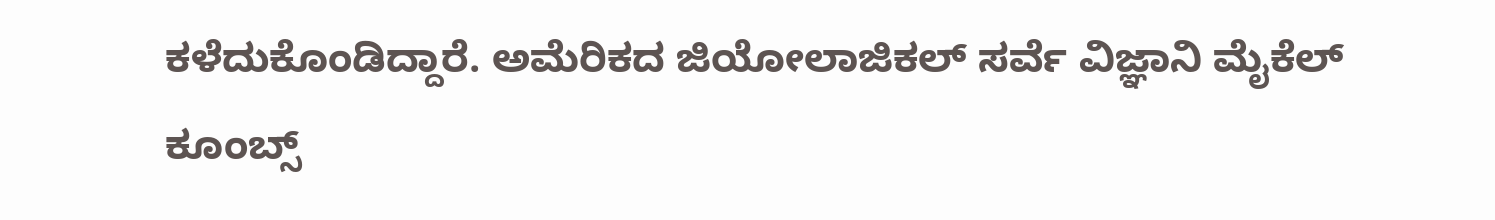ಕಳೆದುಕೊಂಡಿದ್ದಾರೆ. ಅಮೆರಿಕದ ಜಿಯೋಲಾಜಿಕಲ್ ಸರ್ವೆ ವಿಜ್ಞಾನಿ ಮೈಕೆಲ್ ಕೂಂಬ್ಸ್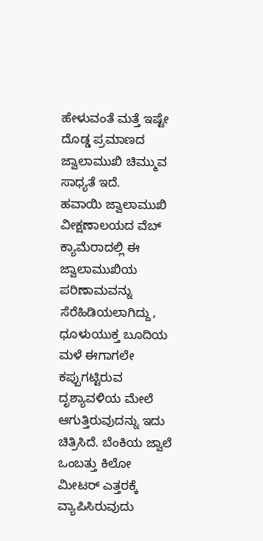ಹೇಳುವಂತೆ ಮತ್ತೆ ಇಷ್ಟೇ ದೊಡ್ಡ ಪ್ರಮಾಣದ ಜ್ವಾಲಾಮುಖಿ ಚಿಮ್ಮುವ ಸಾಧ್ಯತೆ ಇದೆ.
ಹವಾಯಿ ಜ್ವಾಲಾಮುಖಿ ವೀಕ್ಷಣಾಲಯದ ವೆಬ್ ಕ್ಯಾಮೆರಾದಲ್ಲಿ ಈ ಜ್ವಾಲಾಮುಖಿಯ ಪರಿಣಾಮವನ್ನು ಸೆರೆಹಿಡಿಯಲಾಗಿದ್ದು, ಧೂಳುಯುಕ್ತ ಬೂದಿಯ ಮಳೆ ಈಗಾಗಲೇ ಕಪ್ಪುಗಟ್ಟಿರುವ ದೃಶ್ಯಾವಳಿಯ ಮೇಲೆ ಆಗುತ್ತಿರುವುದನ್ನು ಇದು ಚಿತ್ರಿಸಿದೆ. ಬೆಂಕಿಯ ಜ್ವಾಲೆ ಒಂಬತ್ತು ಕಿಲೋ ಮೀಟರ್ ಎತ್ತರಕ್ಕೆ ವ್ಯಾಪಿಸಿರುವುದು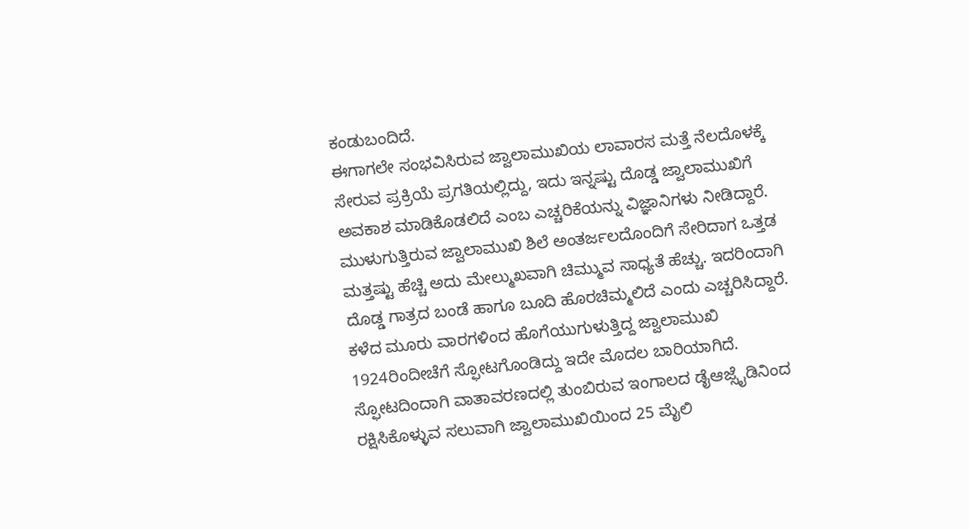ಕಂಡುಬಂದಿದೆ.
ಈಗಾಗಲೇ ಸಂಭವಿಸಿರುವ ಜ್ವಾಲಾಮುಖಿಯ ಲಾವಾರಸ ಮತ್ತೆ ನೆಲದೊಳಕ್ಕೆ ಸೇರುವ ಪ್ರಕ್ರಿಯೆ ಪ್ರಗತಿಯಲ್ಲಿದ್ದು, ಇದು ಇನ್ನಷ್ಟು ದೊಡ್ಡ ಜ್ವಾಲಾಮುಖಿಗೆ ಅವಕಾಶ ಮಾಡಿಕೊಡಲಿದೆ ಎಂಬ ಎಚ್ಚರಿಕೆಯನ್ನು ವಿಜ್ಞಾನಿಗಳು ನೀಡಿದ್ದಾರೆ. ಮುಳುಗುತ್ತಿರುವ ಜ್ವಾಲಾಮುಖಿ ಶಿಲೆ ಅಂತರ್ಜಲದೊಂದಿಗೆ ಸೇರಿದಾಗ ಒತ್ತಡ ಮತ್ತಷ್ಟು ಹೆಚ್ಚಿ ಅದು ಮೇಲ್ಮುಖವಾಗಿ ಚಿಮ್ಮುವ ಸಾಧ್ಯತೆ ಹೆಚ್ಚು. ಇದರಿಂದಾಗಿ ದೊಡ್ಡ ಗಾತ್ರದ ಬಂಡೆ ಹಾಗೂ ಬೂದಿ ಹೊರಚಿಮ್ಮಲಿದೆ ಎಂದು ಎಚ್ಚರಿಸಿದ್ದಾರೆ.
ಕಳೆದ ಮೂರು ವಾರಗಳಿಂದ ಹೊಗೆಯುಗುಳುತ್ತಿದ್ದ ಜ್ವಾಲಾಮುಖಿ 1924ರಿಂದೀಚೆಗೆ ಸ್ಫೋಟಗೊಂಡಿದ್ದು ಇದೇ ಮೊದಲ ಬಾರಿಯಾಗಿದೆ. ಸ್ಫೋಟದಿಂದಾಗಿ ವಾತಾವರಣದಲ್ಲಿ ತುಂಬಿರುವ ಇಂಗಾಲದ ಡೈಆಜ್ಸೈಡಿನಿಂದ ರಕ್ಷಿಸಿಕೊಳ್ಳುವ ಸಲುವಾಗಿ ಜ್ವಾಲಾಮುಖಿಯಿಂದ 25 ಮೈಲಿ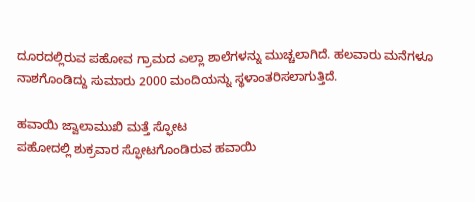ದೂರದಲ್ಲಿರುವ ಪಹೋವ ಗ್ರಾಮದ ಎಲ್ಲಾ ಶಾಲೆಗಳನ್ನು ಮುಚ್ಚಲಾಗಿದೆ. ಹಲವಾರು ಮನೆಗಳೂ ನಾಶಗೊಂಡಿದ್ದು ಸುಮಾರು 2000 ಮಂದಿಯನ್ನು ಸ್ಥಳಾಂತರಿಸಲಾಗುತ್ತಿದೆ.

ಹವಾಯಿ ಜ್ವಾಲಾಮುಖಿ ಮತ್ತೆ ಸ್ಫೋಟ
ಪಹೋದಲ್ಲಿ ಶುಕ್ರವಾರ ಸ್ಫೋಟಗೊಂಡಿರುವ ಹವಾಯಿ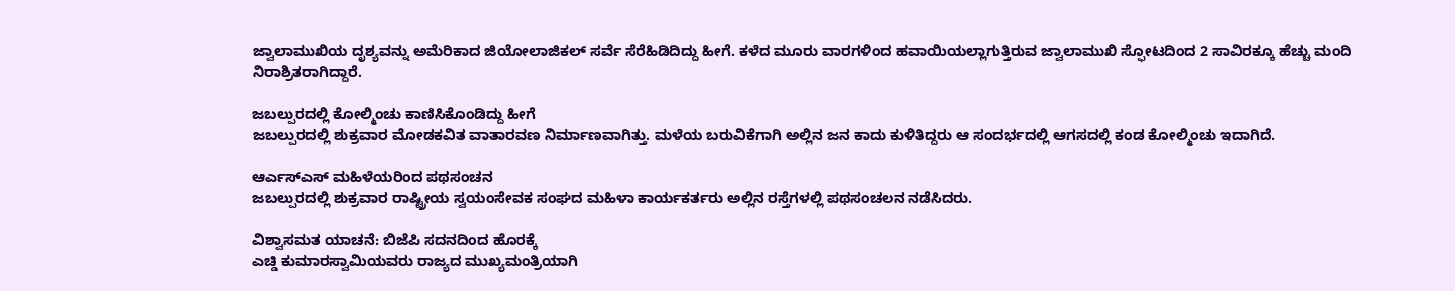ಜ್ವಾಲಾಮುಖಿಯ ದೃಶ್ಯವನ್ನು ಅಮೆರಿಕಾದ ಜಿಯೋಲಾಜಿಕಲ್ ಸರ್ವೆ ಸೆರೆಹಿಡಿದಿದ್ದು ಹೀಗೆ. ಕಳೆದ ಮೂರು ವಾರಗಳಿಂದ ಹವಾಯಿಯಲ್ಲಾಗುತ್ತಿರುವ ಜ್ವಾಲಾಮುಖಿ ಸ್ಫೋಟದಿಂದ 2 ಸಾವಿರಕ್ಕೂ ಹೆಚ್ಚು ಮಂದಿ ನಿರಾಶ್ರಿತರಾಗಿದ್ದಾರೆ.

ಜಬಲ್ಪುರದಲ್ಲಿ ಕೋಲ್ಮಿಂಚು ಕಾಣಿಸಿಕೊಂಡಿದ್ದು ಹೀಗೆ
ಜಬಲ್ಪುರದಲ್ಲಿ ಶುಕ್ರವಾರ ಮೋಡಕವಿತ ವಾತಾರವಣ ನಿರ್ಮಾಣವಾಗಿತ್ತು. ಮಳೆಯ ಬರುವಿಕೆಗಾಗಿ ಅಲ್ಲಿನ ಜನ ಕಾದು ಕುಳಿತಿದ್ದರು ಆ ಸಂದರ್ಭದಲ್ಲಿ ಆಗಸದಲ್ಲಿ ಕಂಡ ಕೋಲ್ಮಿಂಚು ಇದಾಗಿದೆ.

ಆರ್ಎಸ್ಎಸ್ ಮಹಿಳೆಯರಿಂದ ಪಥಸಂಚನ
ಜಬಲ್ಪುರದಲ್ಲಿ ಶುಕ್ರವಾರ ರಾಷ್ಟ್ರೀಯ ಸ್ವಯಂಸೇವಕ ಸಂಘದ ಮಹಿಳಾ ಕಾರ್ಯಕರ್ತರು ಅಲ್ಲಿನ ರಸ್ತೆಗಳಲ್ಲಿ ಪಥಸಂಚಲನ ನಡೆಸಿದರು.

ವಿಶ್ವಾಸಮತ ಯಾಚನೆ: ಬಿಜೆಪಿ ಸದನದಿಂದ ಹೊರಕ್ಕೆ
ಎಚ್ಡಿ ಕುಮಾರಸ್ವಾಮಿಯವರು ರಾಜ್ಯದ ಮುಖ್ಯಮಂತ್ರಿಯಾಗಿ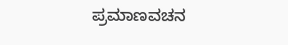ಪ್ರಮಾಣವಚನ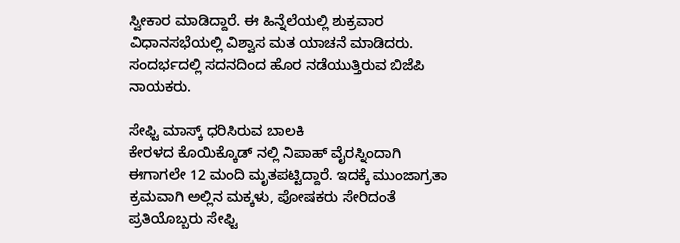ಸ್ವೀಕಾರ ಮಾಡಿದ್ದಾರೆ. ಈ ಹಿನ್ನೆಲೆಯಲ್ಲಿ ಶುಕ್ರವಾರ ವಿಧಾನಸಭೆಯಲ್ಲಿ ವಿಶ್ವಾಸ ಮತ ಯಾಚನೆ ಮಾಡಿದರು. ಸಂದರ್ಭದಲ್ಲಿ ಸದನದಿಂದ ಹೊರ ನಡೆಯುತ್ತಿರುವ ಬಿಜೆಪಿ ನಾಯಕರು.

ಸೇಫ್ಟಿ ಮಾಸ್ಕ್ ಧರಿಸಿರುವ ಬಾಲಕಿ
ಕೇರಳದ ಕೊಯಿಕ್ಕೊಡ್ ನಲ್ಲಿ ನಿಪಾಹ್ ವೈರಸ್ನಿಂದಾಗಿ ಈಗಾಗಲೇ 12 ಮಂದಿ ಮೃತಪಟ್ಟಿದ್ದಾರೆ. ಇದಕ್ಕೆ ಮುಂಜಾಗ್ರತಾ ಕ್ರಮವಾಗಿ ಅಲ್ಲಿನ ಮಕ್ಕಳು, ಪೋಷಕರು ಸೇರಿದಂತೆ ಪ್ರತಿಯೊಬ್ಬರು ಸೇಫ್ಟಿ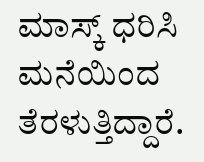ಮಾಸ್ಕ್ ಧರಿಸಿ ಮನೆಯಿಂದ ತೆರಳುತ್ತಿದ್ದಾರೆ.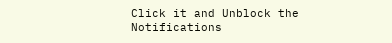Click it and Unblock the Notifications